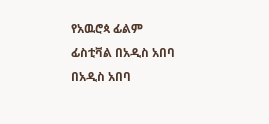የአዉሮጳ ፊልም ፊስቲቫል በአዲስ አበባ
በአዲስ አበባ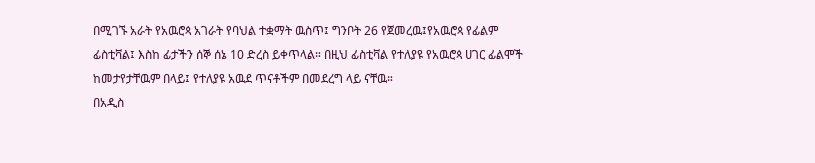በሚገኙ አራት የአዉሮጳ አገራት የባህል ተቋማት ዉስጥ፤ ግንቦት 26 የጀመረዉ፤የአዉሮጳ የፊልም ፊስቲቫል፤ እስከ ፊታችን ሰኞ ሰኔ 10 ድረስ ይቀጥላል። በዚህ ፊስቲቫል የተለያዩ የአዉሮጳ ሀገር ፊልሞች ከመታየታቸዉም በላይ፤ የተለያዩ አዉደ ጥናቶችም በመደረግ ላይ ናቸዉ።
በአዲስ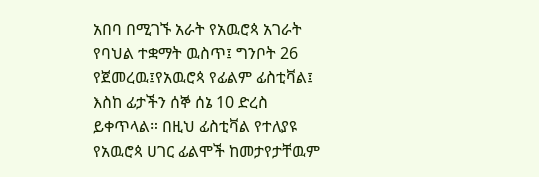አበባ በሚገኙ አራት የአዉሮጳ አገራት የባህል ተቋማት ዉስጥ፤ ግንቦት 26 የጀመረዉ፤የአዉሮጳ የፊልም ፊስቲቫል፤ እስከ ፊታችን ሰኞ ሰኔ 10 ድረስ ይቀጥላል። በዚህ ፊስቲቫል የተለያዩ የአዉሮጳ ሀገር ፊልሞች ከመታየታቸዉም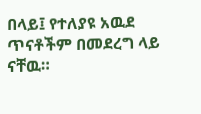በላይ፤ የተለያዩ አዉደ ጥናቶችም በመደረግ ላይ ናቸዉ።